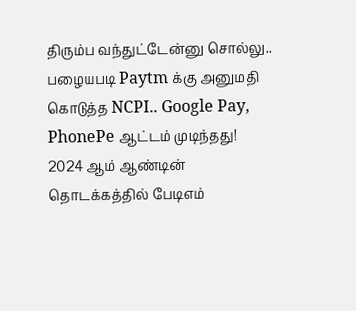திரும்ப வந்துட்டேன்னு சொல்லு.. பழையபடி Paytm க்கு அனுமதி கொடுத்த NCPI.. Google Pay, PhonePe ஆட்டம் முடிந்தது!
2024 ஆம் ஆண்டின் தொடக்கத்தில் பேடிஎம்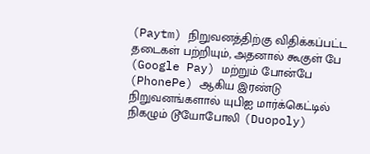(Paytm) நிறுவனத்திற்கு விதிக்கப்பட்ட தடைகள் பற்றியும், அதனால் கூகுள் பே (Google Pay) மற்றும் போன்பே (PhonePe) ஆகிய இரண்டு நிறுவனங்களால் யுபிஐ மார்க்கெட்டில் நிகழும் டூயோபோலி (Duopoly)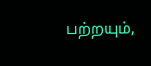பற்றயும்,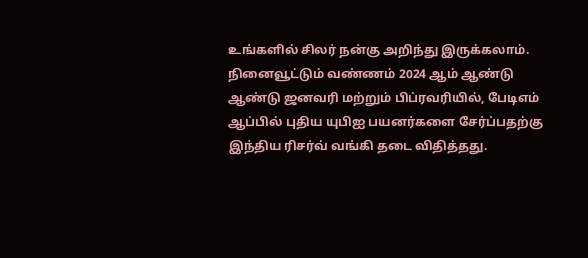உங்களில் சிலர் நன்கு அறிந்து இருக்கலாம்.
நினைவூட்டும் வண்ணம் 2024 ஆம் ஆண்டு ஆண்டு ஜனவரி மற்றும் பிப்ரவரியில், பேடிஎம் ஆப்பில் புதிய யுபிஐ பயனர்களை சேர்ப்பதற்கு இந்திய ரிசர்வ் வங்கி தடை விதித்தது.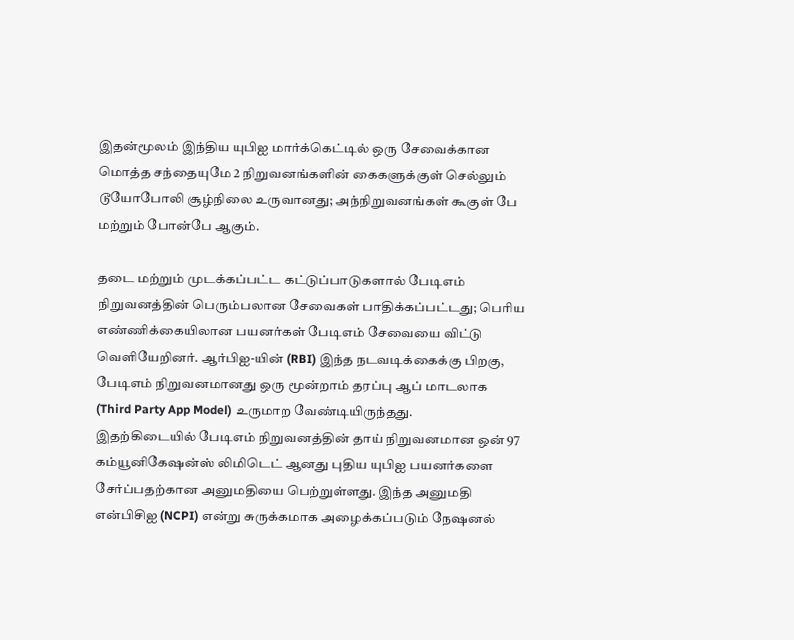இதன்மூலம் இந்திய யுபிஐ மார்க்கெட்டில் ஒரு சேவைக்கான மொத்த சந்தையுமே 2 நிறுவனங்களின் கைகளுக்குள் செல்லும் டூயோபோலி சூழ்நிலை உருவானது; அந்நிறுவனங்கள் கூகுள் பே மற்றும் போன்பே ஆகும்.

தடை மற்றும் முடக்கப்பட்ட கட்டுப்பாடுகளால் பேடிஎம் நிறுவனத்தின் பெரும்பலான சேவைகள் பாதிக்கப்பட்டது; பெரிய எண்ணிக்கையிலான பயனர்கள் பேடிஎம் சேவையை விட்டு வெளியேறினர். ஆர்பிஐ-யின் (RBI) இந்த நடவடிக்கைக்கு பிறகு, பேடிஎம் நிறுவனமானது ஒரு மூன்றாம் தரப்பு ஆப் மாடலாக (Third Party App Model) உருமாற வேண்டியிருந்தது.
இதற்கிடையில் பேடிஎம் நிறுவனத்தின் தாய் நிறுவனமான ஒன் 97 கம்யூனிகேஷன்ஸ் லிமிடெட் ஆனது புதிய யுபிஐ பயனர்களை சேர்ப்பதற்கான அனுமதியை பெற்றுள்ளது. இந்த அனுமதி என்பிசிஐ (NCPI) என்று சுருக்கமாக அழைக்கப்படும் நேஷனல்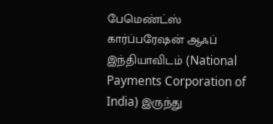பேமெண்ட்ஸ் கார்ப்பரேஷன் ஆஃப் இந்தியாவிடம் (National Payments Corporation of India) இருந்து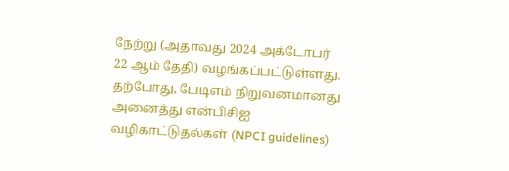நேற்று (அதாவது 2024 அக்டோபர் 22 ஆம் தேதி) வழங்கப்பட்டுள்ளது.
தற்போது, பேடிஎம் நிறுவனமானது அனைத்து என்பிசிஐ வழிகாட்டுதல்கள் (NPCI guidelines)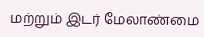மற்றும் இடர் மேலாண்மை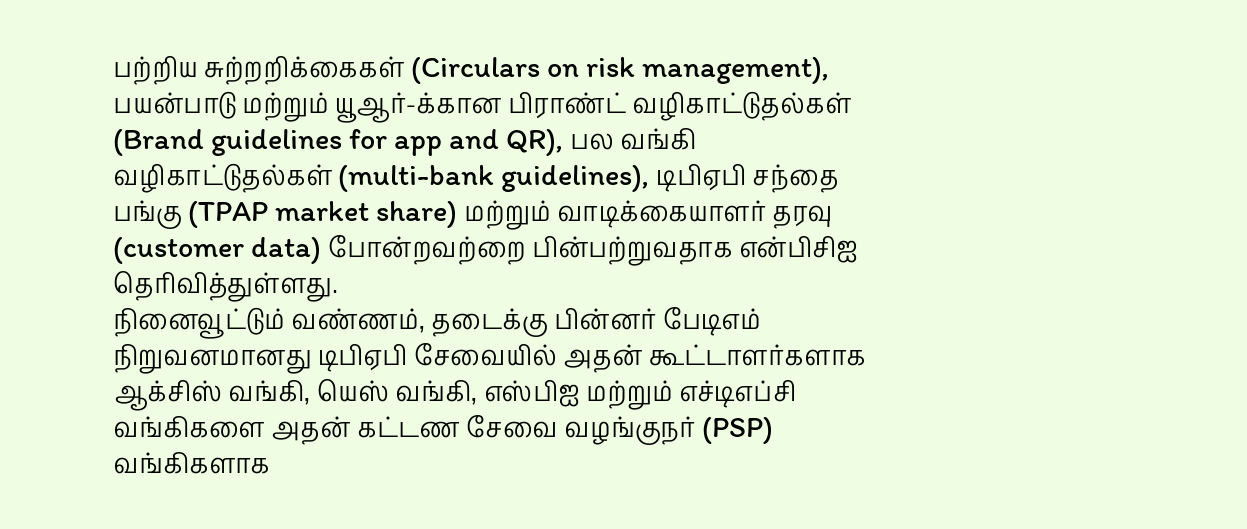பற்றிய சுற்றறிக்கைகள் (Circulars on risk management), பயன்பாடு மற்றும் யூஆர்-க்கான பிராண்ட் வழிகாட்டுதல்கள் (Brand guidelines for app and QR), பல வங்கி வழிகாட்டுதல்கள் (multi-bank guidelines), டிபிஏபி சந்தை பங்கு (TPAP market share) மற்றும் வாடிக்கையாளர் தரவு (customer data) போன்றவற்றை பின்பற்றுவதாக என்பிசிஐ தெரிவித்துள்ளது.
நினைவூட்டும் வண்ணம், தடைக்கு பின்னர் பேடிஎம் நிறுவனமானது டிபிஏபி சேவையில் அதன் கூட்டாளர்களாக ஆக்சிஸ் வங்கி, யெஸ் வங்கி, எஸ்பிஐ மற்றும் எச்டிஎப்சி வங்கிகளை அதன் கட்டண சேவை வழங்குநர் (PSP) வங்கிகளாக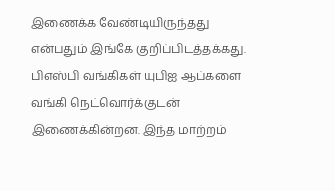இணைக்க வேண்டியிருந்தது என்பதும் இங்கே குறிப்பிடத்தக்கது. பிஎஸ்பி வங்கிகள் யுபிஐ ஆப்களை வங்கி நெட்வொர்க்குடன் இணைக்கின்றன. இந்த மாற்றம்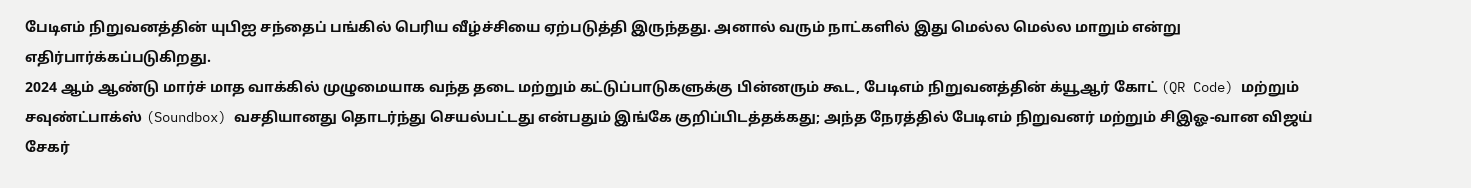பேடிஎம் நிறுவனத்தின் யுபிஐ சந்தைப் பங்கில் பெரிய வீழ்ச்சியை ஏற்படுத்தி இருந்தது. அனால் வரும் நாட்களில் இது மெல்ல மெல்ல மாறும் என்று எதிர்பார்க்கப்படுகிறது.
2024 ஆம் ஆண்டு மார்ச் மாத வாக்கில் முழுமையாக வந்த தடை மற்றும் கட்டுப்பாடுகளுக்கு பின்னரும் கூட, பேடிஎம் நிறுவனத்தின் க்யூஆர் கோட் (QR Code) மற்றும் சவுண்ட்பாக்ஸ் (Soundbox) வசதியானது தொடர்ந்து செயல்பட்டது என்பதும் இங்கே குறிப்பிடத்தக்கது; அந்த நேரத்தில் பேடிஎம் நிறுவனர் மற்றும் சிஇஓ-வான விஜய் சேகர்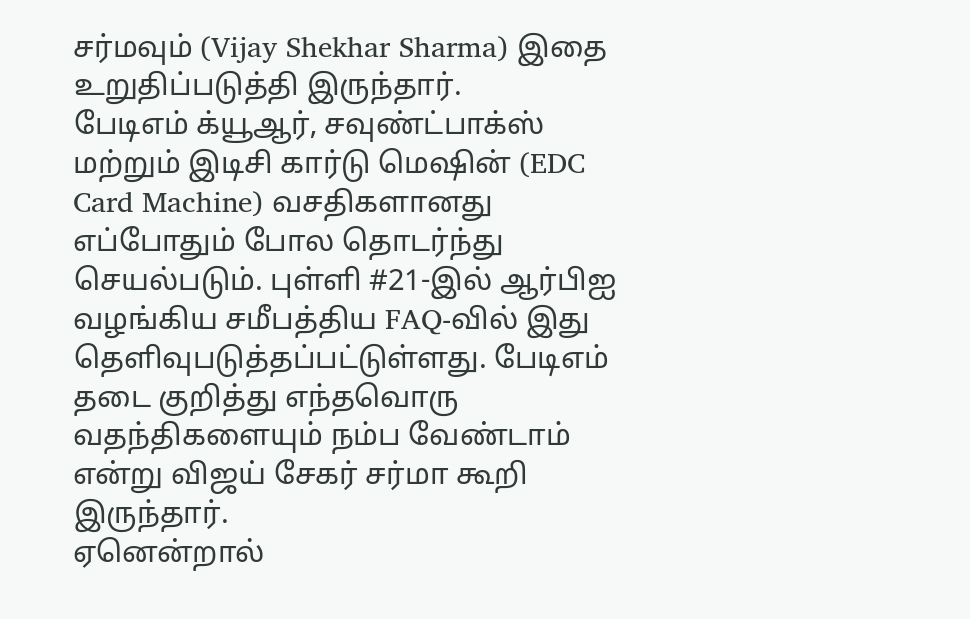சர்மவும் (Vijay Shekhar Sharma) இதை உறுதிப்படுத்தி இருந்தார்.
பேடிஎம் க்யூஆர், சவுண்ட்பாக்ஸ் மற்றும் இடிசி கார்டு மெஷின் (EDC Card Machine) வசதிகளானது எப்போதும் போல தொடர்ந்து செயல்படும். புள்ளி #21-இல் ஆர்பிஐ வழங்கிய சமீபத்திய FAQ-வில் இது தெளிவுபடுத்தப்பட்டுள்ளது. பேடிஎம் தடை குறித்து எந்தவொரு வதந்திகளையும் நம்ப வேண்டாம் என்று விஜய் சேகர் சர்மா கூறி இருந்தார்.
ஏனென்றால்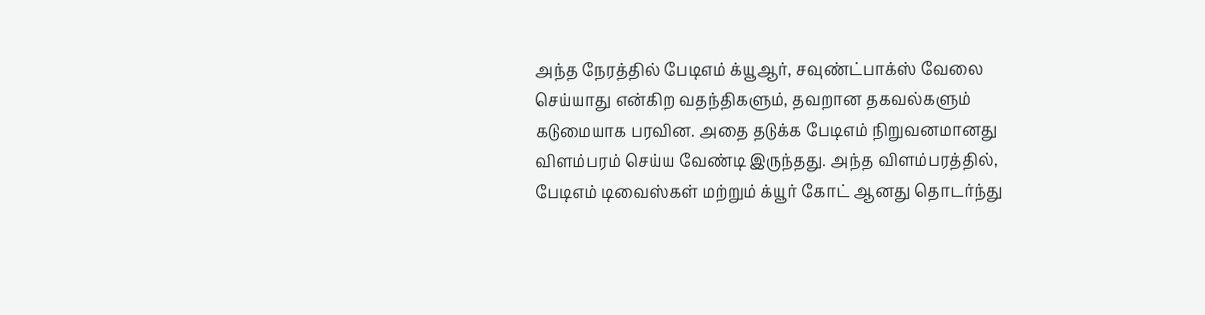அந்த நேரத்தில் பேடிஎம் க்யூஆர், சவுண்ட்பாக்ஸ் வேலை செய்யாது என்கிற வதந்திகளும், தவறான தகவல்களும் கடுமையாக பரவின. அதை தடுக்க பேடிஎம் நிறுவனமானது விளம்பரம் செய்ய வேண்டி இருந்தது. அந்த விளம்பரத்தில், பேடிஎம் டிவைஸ்கள் மற்றும் க்யூர் கோட் ஆனது தொடர்ந்து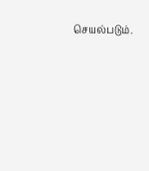செயல்படும்.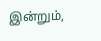இன்றும்,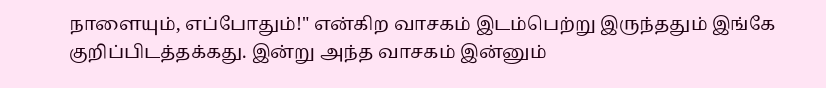நாளையும், எப்போதும்!" என்கிற வாசகம் இடம்பெற்று இருந்ததும் இங்கே குறிப்பிடத்தக்கது. இன்று அந்த வாசகம் இன்னும்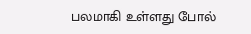பலமாகி உள்ளது போல்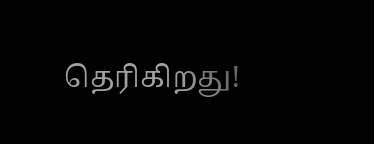தெரிகிறது!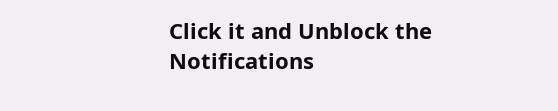Click it and Unblock the Notifications